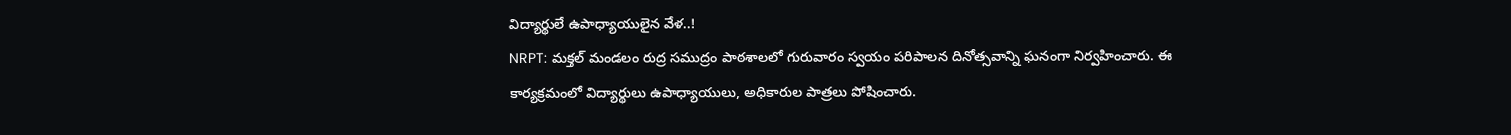విద్యార్థులే ఉపాధ్యాయులైన వేళ..!
NRPT: మక్తల్ మండలం రుద్ర సముద్రం పాఠశాలలో గురువారం స్వయం పరిపాలన దినోత్సవాన్ని ఘనంగా నిర్వహించారు. ఈ కార్యక్రమంలో విద్యార్థులు ఉపాధ్యాయులు, అధికారుల పాత్రలు పోషించారు.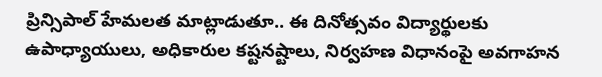ప్రిన్సిపాల్ హేమలత మాట్లాడుతూ.. ఈ దినోత్సవం విద్యార్థులకు ఉపాధ్యాయులు, అధికారుల కష్టనష్టాలు, నిర్వహణ విధానంపై అవగాహన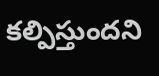కల్పిస్తుందని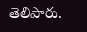తెలిపారు.